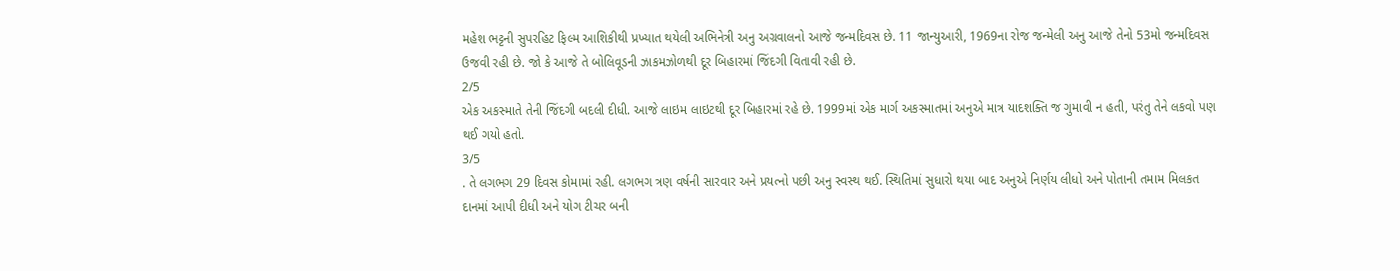મહેશ ભટ્ટની સુપરહિટ ફિલ્મ આશિકીથી પ્રખ્યાત થયેલી અભિનેત્રી અનુ અગ્રવાલનો આજે જન્મદિવસ છે. 11 જાન્યુઆરી, 1969ના રોજ જન્મેલી અનુ આજે તેનો 53મો જન્મદિવસ ઉજવી રહી છે. જો કે આજે તે બોલિવૂડની ઝાકમઝોળથી દૂર બિહારમાં જિંદગી વિતાવી રહી છે.
2/5
એક અકસ્માતે તેની જિંદગી બદલી દીધી. આજે લાઇમ લાઇટથી દૂર બિહારમાં રહે છે. 1999માં એક માર્ગ અકસ્માતમાં અનુએ માત્ર યાદશક્તિ જ ગુમાવી ન હતી, પરંતુ તેને લકવો પણ થઈ ગયો હતો.
3/5
. તે લગભગ 29 દિવસ કોમામાં રહી. લગભગ ત્રણ વર્ષની સારવાર અને પ્રયત્નો પછી અનુ સ્વસ્થ થઈ. સ્થિતિમાં સુધારો થયા બાદ અનુએ નિર્ણય લીધો અને પોતાની તમામ મિલકત દાનમાં આપી દીધી અને યોગ ટીચર બની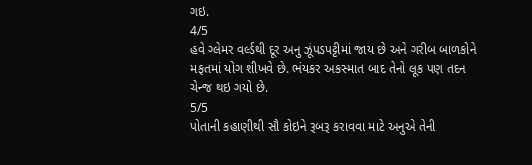ગઇ.
4/5
હવે ગ્લેમર વર્લ્ડથી દૂર અનુ ઝૂંપડપટ્ટીમાં જાય છે અને ગરીબ બાળકોને મફતમાં યોગ શીખવે છે. ભંયકર અકસ્માત બાદ તેનો લૂક પણ તદન ચેન્જ થઇ ગયો છે.
5/5
પોતાની કહાણીથી સૌ કોઇને રૂબરૂ કરાવવા માટે અનુએ તેની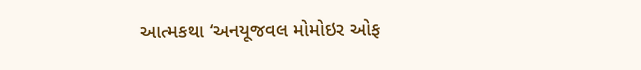આત્મકથા ‘અનયૂજવલ મોમોઇર ઓફ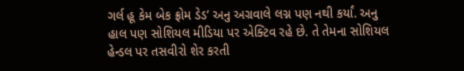ગર્લ હૂ કેમ બેક ફ્રોમ ડેડ’ અનુ અગ્રવાલે લગ્ન પણ નથી કર્યાં. અનુ હાલ પણ સોશિયલ મીડિયા પર એક્ટિવ રહે છે. તે તેમના સોશિયલ હેન્ડલ પર તસવીરો શેર કરતી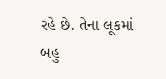રહે છે. તેના લૂકમાં બહુ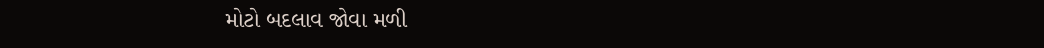મોટો બદલાવ જોવા મળી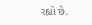રહ્યો છે.